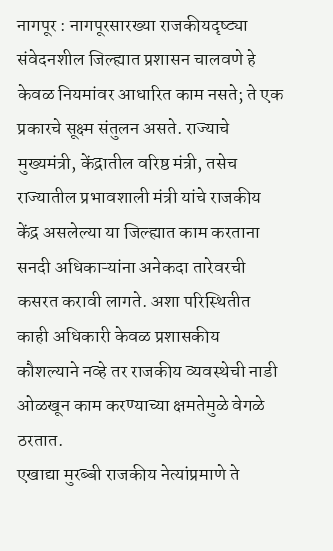नागपूर : नागपूरसारख्या राजकीयदृष्ट्या संवेदनशील जिल्ह्यात प्रशासन चालवणे हे केवळ नियमांवर आधारित काम नसते; ते एक प्रकारचे सूक्ष्म संतुलन असते. राज्याचे मुख्यमंत्री, केंद्रातील वरिष्ठ मंत्री, तसेच राज्यातील प्रभावशाली मंत्री यांचे राजकीय केंद्र असलेल्या या जिल्ह्यात काम करताना सनदी अधिकाऱ्यांना अनेकदा तारेवरची कसरत करावी लागते. अशा परिस्थितीत काही अधिकारी केवळ प्रशासकीय कौशल्याने नव्हे तर राजकीय व्यवस्थेची नाडी ओळखून काम करण्याच्या क्षमतेमुळे वेगळे ठरतात.
एखाद्या मुरब्बी राजकीय नेत्यांप्रमाणे ते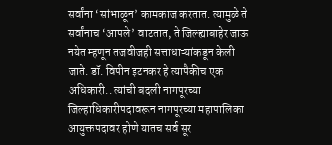सर्वांना ‘सांभाळून’ कामकाज करतात. त्यामुळे ते सर्वांनाच ‘आपले’ वाटतात, ते जिल्ह्याबाहेर जाऊ नयेत म्हणून तजवीजही सत्ताधाऱ्यांकडून केली जाते. डॉ. विपीन इटनकर हे त्यापैकीच एक अधिकारी.. त्यांची बदली नागपूरच्या जिल्हाधिकारीपदावरून नागपूरच्या महापालिका आयुक्तपदावर होणे यातच सर्व सूर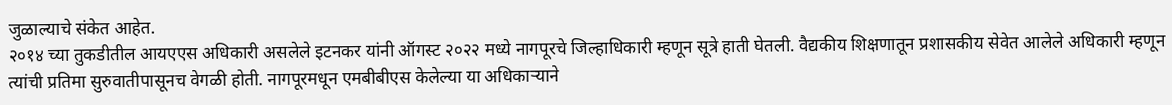जुळाल्याचे संकेत आहेत.
२०१४ च्या तुकडीतील आयएएस अधिकारी असलेले इटनकर यांनी ऑगस्ट २०२२ मध्ये नागपूरचे जिल्हाधिकारी म्हणून सूत्रे हाती घेतली. वैद्यकीय शिक्षणातून प्रशासकीय सेवेत आलेले अधिकारी म्हणून त्यांची प्रतिमा सुरुवातीपासूनच वेगळी होती. नागपूरमधून एमबीबीएस केलेल्या या अधिकाऱ्याने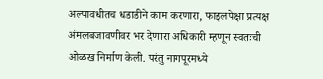अल्पावधीतच धडाडीने काम करणारा, फाइलपेक्षा प्रत्यक्ष अंमलबजावणीवर भर देणारा अधिकारी म्हणून स्वतःची ओळख निर्माण केली. परंतु नागपूरमध्ये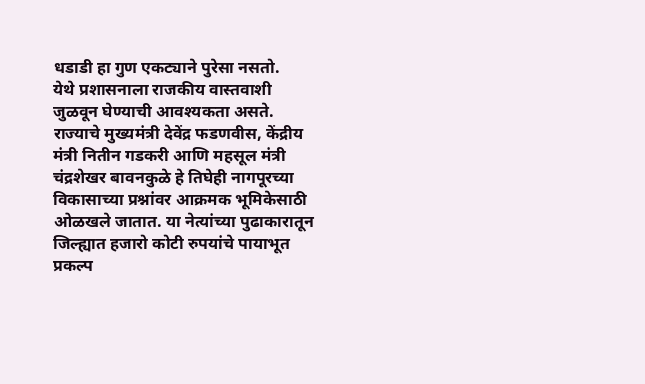धडाडी हा गुण एकट्याने पुरेसा नसतो.
येथे प्रशासनाला राजकीय वास्तवाशी जुळवून घेण्याची आवश्यकता असते. राज्याचे मुख्यमंत्री देवेंद्र फडणवीस, केंद्रीय मंत्री नितीन गडकरी आणि महसूल मंत्री चंद्रशेखर बावनकुळे हे तिघेही नागपूरच्या विकासाच्या प्रश्नांवर आक्रमक भूमिकेसाठी ओळखले जातात. या नेत्यांच्या पुढाकारातून जिल्ह्यात हजारो कोटी रुपयांचे पायाभूत प्रकल्प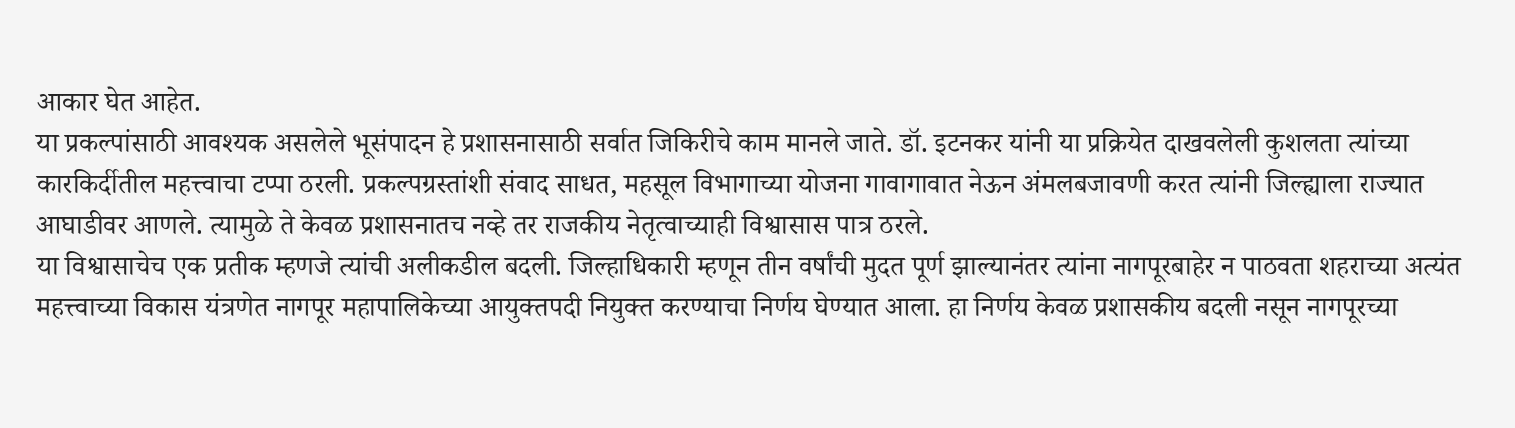आकार घेत आहेत.
या प्रकल्पांसाठी आवश्यक असलेले भूसंपादन हे प्रशासनासाठी सर्वात जिकिरीचे काम मानले जाते. डॉ. इटनकर यांनी या प्रक्रियेत दाखवलेली कुशलता त्यांच्या कारकिर्दीतील महत्त्वाचा टप्पा ठरली. प्रकल्पग्रस्तांशी संवाद साधत, महसूल विभागाच्या योजना गावागावात नेऊन अंमलबजावणी करत त्यांनी जिल्ह्याला राज्यात आघाडीवर आणले. त्यामुळे ते केवळ प्रशासनातच नव्हे तर राजकीय नेतृत्वाच्याही विश्वासास पात्र ठरले.
या विश्वासाचेच एक प्रतीक म्हणजे त्यांची अलीकडील बदली. जिल्हाधिकारी म्हणून तीन वर्षांची मुदत पूर्ण झाल्यानंतर त्यांना नागपूरबाहेर न पाठवता शहराच्या अत्यंत महत्त्वाच्या विकास यंत्रणेत नागपूर महापालिकेच्या आयुक्तपदी नियुक्त करण्याचा निर्णय घेण्यात आला. हा निर्णय केवळ प्रशासकीय बदली नसून नागपूरच्या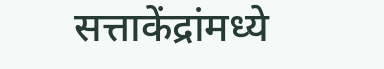सत्ताकेंद्रांमध्ये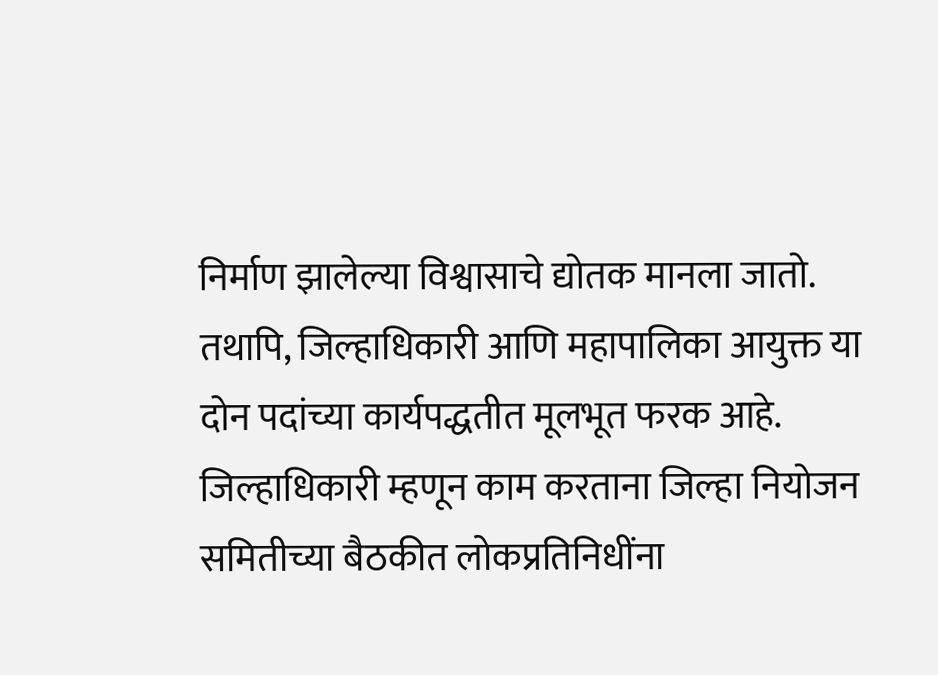निर्माण झालेल्या विश्वासाचे द्योतक मानला जातो.
तथापि, जिल्हाधिकारी आणि महापालिका आयुक्त या दोन पदांच्या कार्यपद्धतीत मूलभूत फरक आहे. जिल्हाधिकारी म्हणून काम करताना जिल्हा नियोजन समितीच्या बैठकीत लोकप्रतिनिधींना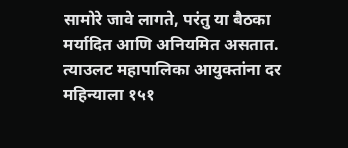सामोरे जावे लागते, परंतु या बैठका मर्यादित आणि अनियमित असतात. त्याउलट महापालिका आयुक्तांना दर महिन्याला १५१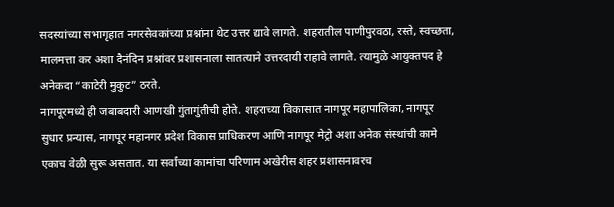सदस्यांच्या सभागृहात नगरसेवकांच्या प्रश्नांना थेट उत्तर द्यावे लागते. शहरातील पाणीपुरवठा, रस्ते, स्वच्छता, मालमत्ता कर अशा दैनंदिन प्रश्नांवर प्रशासनाला सातत्याने उत्तरदायी राहावे लागते. त्यामुळे आयुक्तपद हे अनेकदा “काटेरी मुकुट” ठरते.
नागपूरमध्ये ही जबाबदारी आणखी गुंतागुंतीची होते. शहराच्या विकासात नागपूर महापालिका, नागपूर सुधार प्रन्यास, नागपूर महानगर प्रदेश विकास प्राधिकरण आणि नागपूर मेट्रो अशा अनेक संस्थांची कामे एकाच वेळी सुरू असतात. या सर्वांच्या कामांचा परिणाम अखेरीस शहर प्रशासनावरच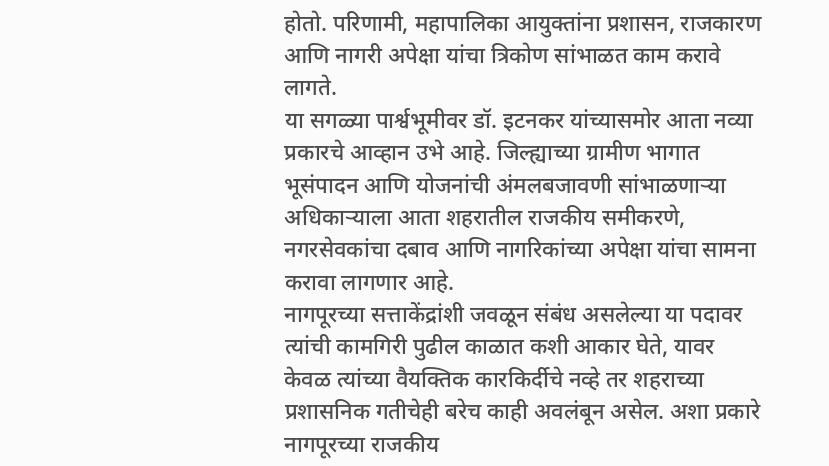होतो. परिणामी, महापालिका आयुक्तांना प्रशासन, राजकारण आणि नागरी अपेक्षा यांचा त्रिकोण सांभाळत काम करावे लागते.
या सगळ्या पार्श्वभूमीवर डॉ. इटनकर यांच्यासमोर आता नव्या प्रकारचे आव्हान उभे आहे. जिल्ह्याच्या ग्रामीण भागात भूसंपादन आणि योजनांची अंमलबजावणी सांभाळणाऱ्या अधिकाऱ्याला आता शहरातील राजकीय समीकरणे, नगरसेवकांचा दबाव आणि नागरिकांच्या अपेक्षा यांचा सामना करावा लागणार आहे.
नागपूरच्या सत्ताकेंद्रांशी जवळून संबंध असलेल्या या पदावर त्यांची कामगिरी पुढील काळात कशी आकार घेते, यावर केवळ त्यांच्या वैयक्तिक कारकिर्दीचे नव्हे तर शहराच्या प्रशासनिक गतीचेही बरेच काही अवलंबून असेल. अशा प्रकारे नागपूरच्या राजकीय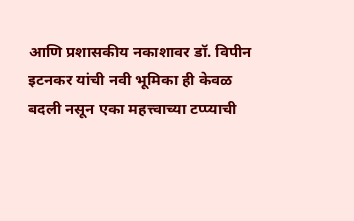आणि प्रशासकीय नकाशावर डॉ. विपीन इटनकर यांची नवी भूमिका ही केवळ बदली नसून एका महत्त्वाच्या टप्प्याची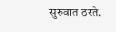सुरुवात ठरते.